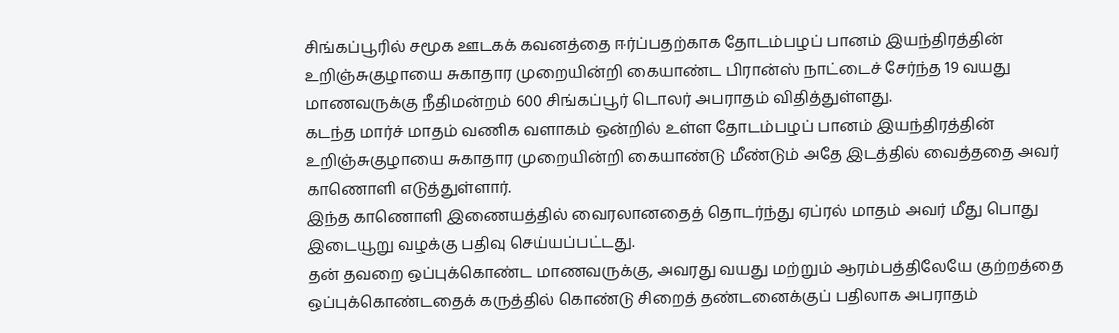சிங்கப்பூரில் சமூக ஊடகக் கவனத்தை ஈர்ப்பதற்காக தோடம்பழப் பானம் இயந்திரத்தின் உறிஞ்சுகுழாயை சுகாதார முறையின்றி கையாண்ட பிரான்ஸ் நாட்டைச் சேர்ந்த 19 வயது மாணவருக்கு நீதிமன்றம் 600 சிங்கப்பூர் டொலர் அபராதம் விதித்துள்ளது.
கடந்த மார்ச் மாதம் வணிக வளாகம் ஒன்றில் உள்ள தோடம்பழப் பானம் இயந்திரத்தின் உறிஞ்சுகுழாயை சுகாதார முறையின்றி கையாண்டு மீண்டும் அதே இடத்தில் வைத்ததை அவர் காணொளி எடுத்துள்ளார்.
இந்த காணொளி இணையத்தில் வைரலானதைத் தொடர்ந்து ஏப்ரல் மாதம் அவர் மீது பொது இடையூறு வழக்கு பதிவு செய்யப்பட்டது.
தன் தவறை ஒப்புக்கொண்ட மாணவருக்கு, அவரது வயது மற்றும் ஆரம்பத்திலேயே குற்றத்தை ஒப்புக்கொண்டதைக் கருத்தில் கொண்டு சிறைத் தண்டனைக்குப் பதிலாக அபராதம்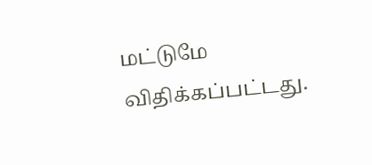மட்டுமே விதிக்கப்பட்டது.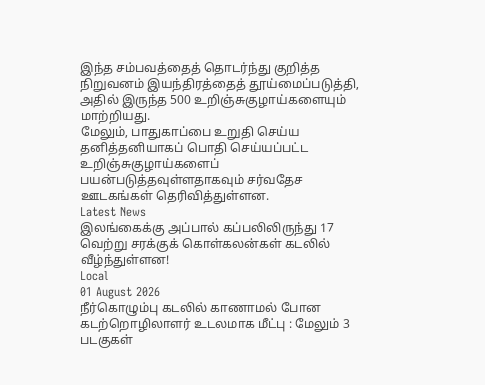இந்த சம்பவத்தைத் தொடர்ந்து குறித்த நிறுவனம் இயந்திரத்தைத் தூய்மைப்படுத்தி, அதில் இருந்த 500 உறிஞ்சுகுழாய்களையும் மாற்றியது.
மேலும், பாதுகாப்பை உறுதி செய்ய தனித்தனியாகப் பொதி செய்யப்பட்ட உறிஞ்சுகுழாய்களைப் பயன்படுத்தவுள்ளதாகவும் சர்வதேச ஊடகங்கள் தெரிவித்துள்ளன.
Latest News
இலங்கைக்கு அப்பால் கப்பலிலிருந்து 17 வெற்று சரக்குக் கொள்கலன்கள் கடலில் வீழ்ந்துள்ளன!
Local
01 August 2026
நீர்கொழும்பு கடலில் காணாமல் போன கடற்றொழிலாளர் உடலமாக மீட்பு : மேலும் 3 படகுகள்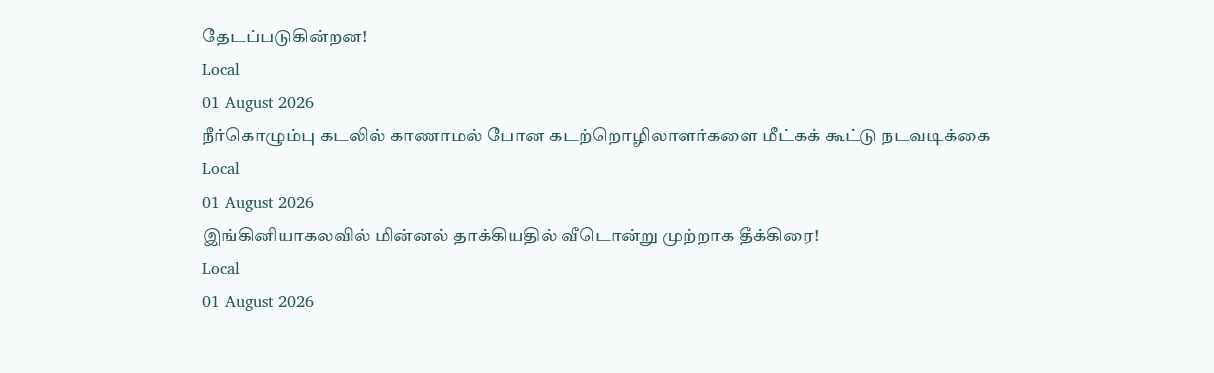தேடப்படுகின்றன!
Local
01 August 2026
நீர்கொழும்பு கடலில் காணாமல் போன கடற்றொழிலாளர்களை மீட்கக் கூட்டு நடவடிக்கை
Local
01 August 2026
இங்கினியாகலவில் மின்னல் தாக்கியதில் வீடொன்று முற்றாக தீக்கிரை!
Local
01 August 2026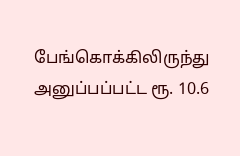பேங்கொக்கிலிருந்து அனுப்பப்பட்ட ரூ. 10.6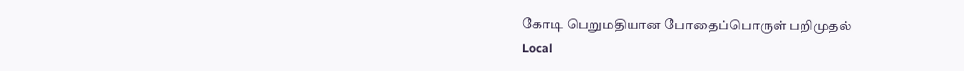கோடி பெறுமதியான போதைப்பொருள் பறிமுதல்
Local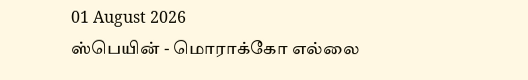01 August 2026
ஸ்பெயின் - மொராக்கோ எல்லை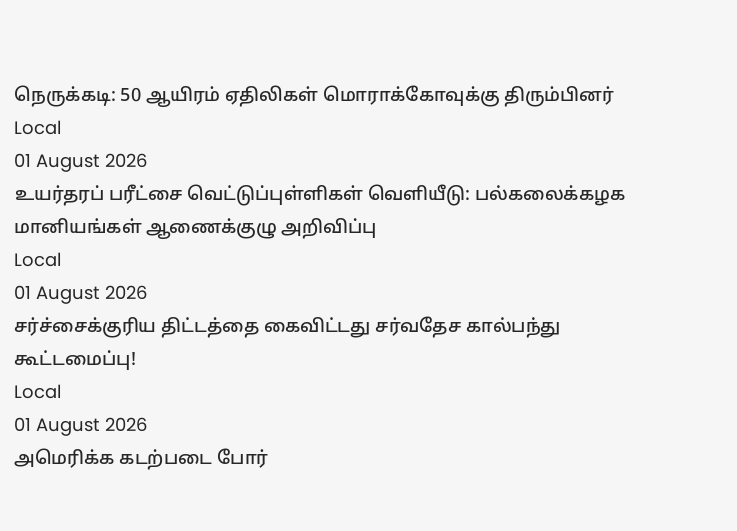நெருக்கடி: 50 ஆயிரம் ஏதிலிகள் மொராக்கோவுக்கு திரும்பினர்
Local
01 August 2026
உயர்தரப் பரீட்சை வெட்டுப்புள்ளிகள் வெளியீடு: பல்கலைக்கழக மானியங்கள் ஆணைக்குழு அறிவிப்பு
Local
01 August 2026
சர்ச்சைக்குரிய திட்டத்தை கைவிட்டது சர்வதேச கால்பந்து கூட்டமைப்பு!
Local
01 August 2026
அமெரிக்க கடற்படை போர்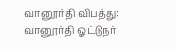வானூர்தி விபத்து: வானூர்தி ஓட்டுநர்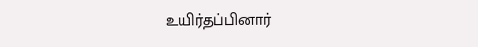உயிர்தப்பினார்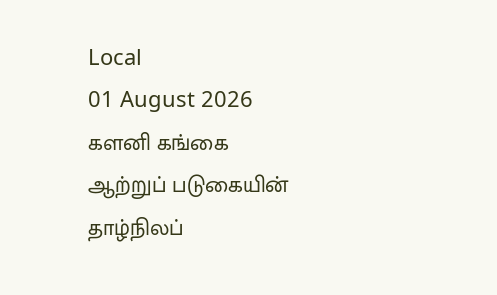Local
01 August 2026
களனி கங்கை ஆற்றுப் படுகையின் தாழ்நிலப்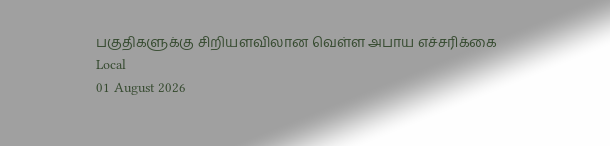பகுதிகளுக்கு சிறியளவிலான வெள்ள அபாய எச்சரிக்கை
Local
01 August 2026